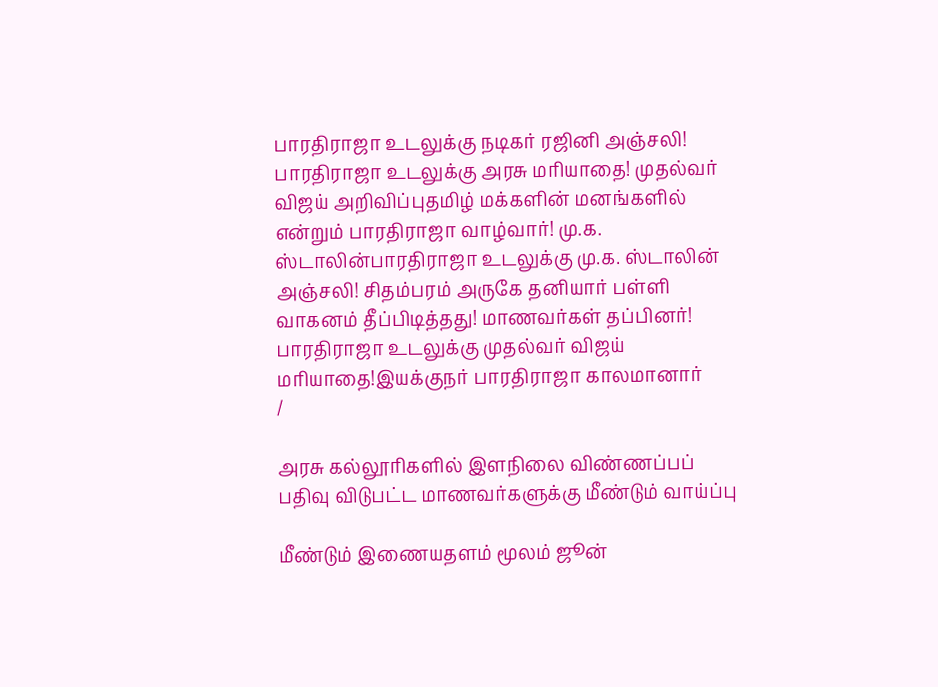பாரதிராஜா உடலுக்கு நடிகர் ரஜினி அஞ்சலி! பாரதிராஜா உடலுக்கு அரசு மரியாதை! முதல்வர் விஜய் அறிவிப்புதமிழ் மக்களின் மனங்களில் என்றும் பாரதிராஜா வாழ்வார்! மு.க. ஸ்டாலின்பாரதிராஜா உடலுக்கு மு.க. ஸ்டாலின் அஞ்சலி! சிதம்பரம் அருகே தனியார் பள்ளி வாகனம் தீப்பிடித்தது! மாணவர்கள் தப்பினர்! பாரதிராஜா உடலுக்கு முதல்வர் விஜய் மரியாதை!இயக்குநர் பாரதிராஜா காலமானார்
/

அரசு கல்லூரிகளில் இளநிலை விண்ணப்பப் பதிவு விடுபட்ட மாணவர்களுக்கு மீண்டும் வாய்ப்பு

மீண்டும் இணையதளம் மூலம் ஜூன்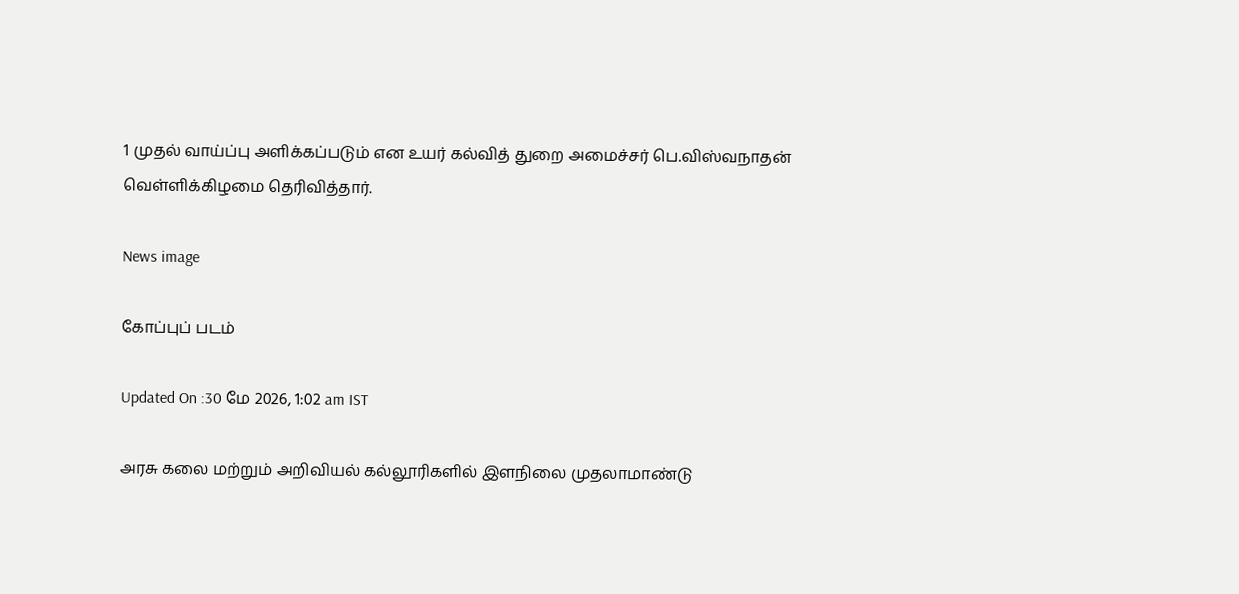1 முதல் வாய்ப்பு அளிக்கப்படும் என உயர் கல்வித் துறை அமைச்சர் பெ.விஸ்வநாதன் வெள்ளிக்கிழமை தெரிவித்தார்.

News image

கோப்புப் படம்

Updated On :30 மே 2026, 1:02 am IST

அரசு கலை மற்றும் அறிவியல் கல்லூரிகளில் இளநிலை முதலாமாண்டு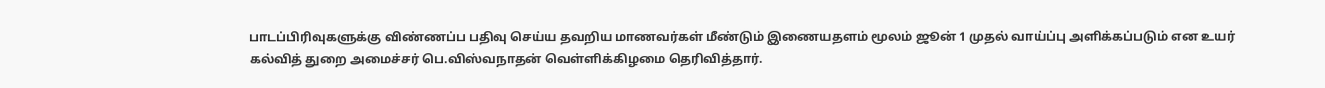பாடப்பிரிவுகளுக்கு விண்ணப்ப பதிவு செய்ய தவறிய மாணவர்கள் மீண்டும் இணையதளம் மூலம் ஜூன் 1 முதல் வாய்ப்பு அளிக்கப்படும் என உயர் கல்வித் துறை அமைச்சர் பெ.விஸ்வநாதன் வெள்ளிக்கிழமை தெரிவித்தார்.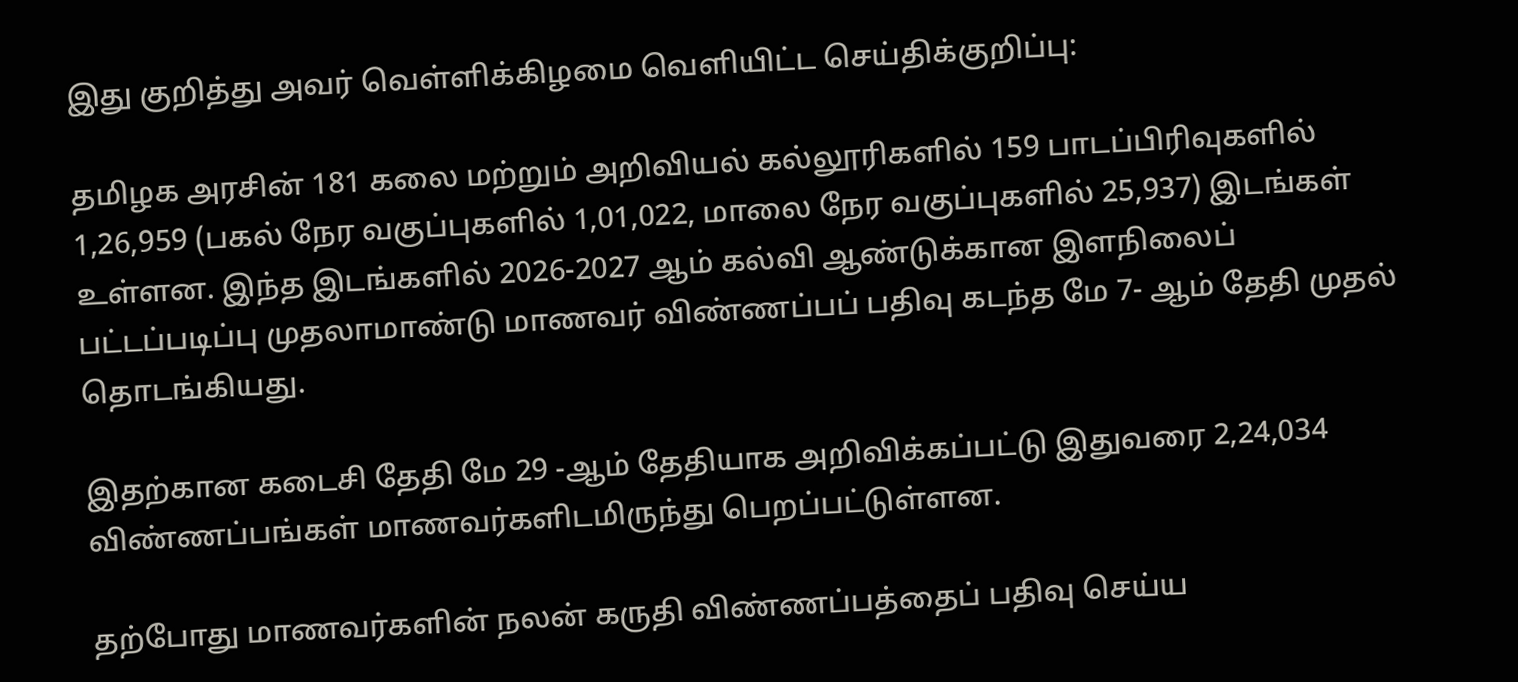இது குறித்து அவர் வெள்ளிக்கிழமை வெளியிட்ட செய்திக்குறிப்பு:

தமிழக அரசின் 181 கலை மற்றும் அறிவியல் கல்லூரிகளில் 159 பாடப்பிரிவுகளில் 1,26,959 (பகல் நேர வகுப்புகளில் 1,01,022, மாலை நேர வகுப்புகளில் 25,937) இடங்கள் உள்ளன. இந்த இடங்களில் 2026-2027 ஆம் கல்வி ஆண்டுக்கான இளநிலைப் பட்டப்படிப்பு முதலாமாண்டு மாணவர் விண்ணப்பப் பதிவு கடந்த மே 7- ஆம் தேதி முதல் தொடங்கியது.

இதற்கான கடைசி தேதி மே 29 -ஆம் தேதியாக அறிவிக்கப்பட்டு இதுவரை 2,24,034 விண்ணப்பங்கள் மாணவர்களிடமிருந்து பெறப்பட்டுள்ளன.

தற்போது மாணவர்களின் நலன் கருதி விண்ணப்பத்தைப் பதிவு செய்ய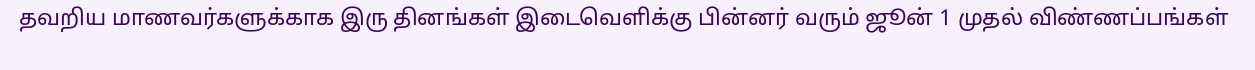தவறிய மாணவர்களுக்காக இரு தினங்கள் இடைவெளிக்கு பின்னர் வரும் ஜூன் 1 முதல் விண்ணப்பங்கள்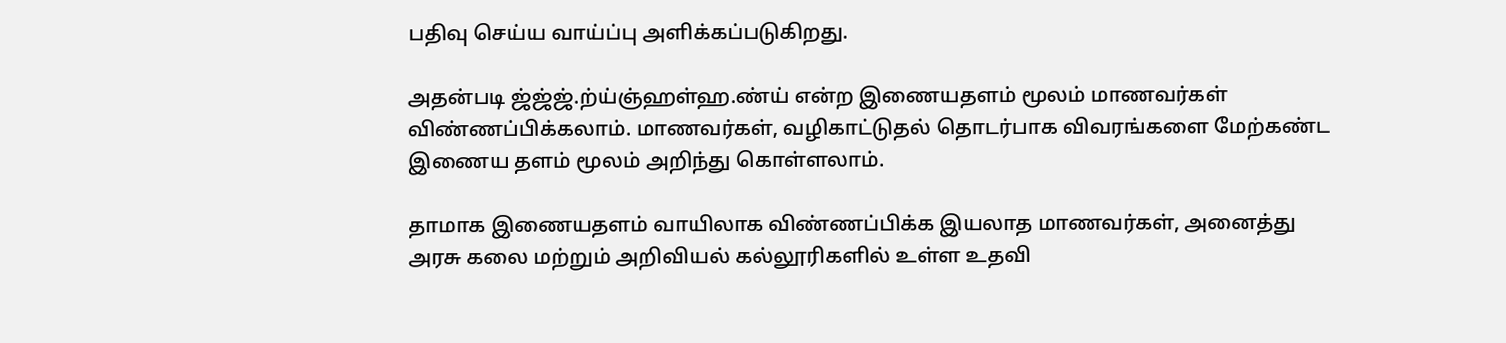பதிவு செய்ய வாய்ப்பு அளிக்கப்படுகிறது.

அதன்படி ஜ்ஜ்ஜ்.ற்ய்ஞ்ஹள்ஹ.ண்ய் என்ற இணையதளம் மூலம் மாணவர்கள் விண்ணப்பிக்கலாம். மாணவர்கள், வழிகாட்டுதல் தொடர்பாக விவரங்களை மேற்கண்ட இணைய தளம் மூலம் அறிந்து கொள்ளலாம்.

தாமாக இணையதளம் வாயிலாக விண்ணப்பிக்க இயலாத மாணவர்கள், அனைத்து அரசு கலை மற்றும் அறிவியல் கல்லூரிகளில் உள்ள உதவி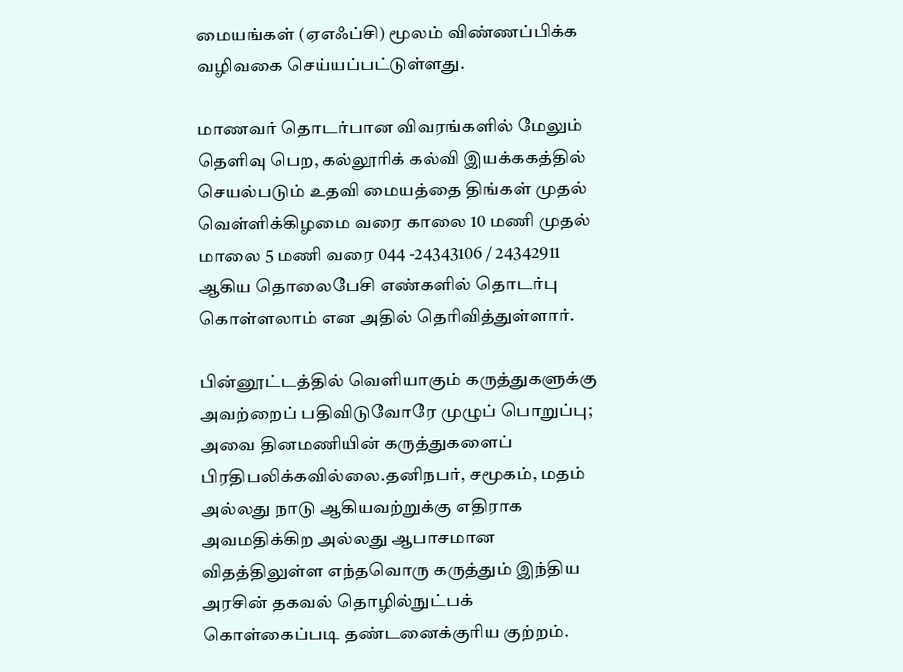மையங்கள் (ஏஎஃப்சி) மூலம் விண்ணப்பிக்க வழிவகை செய்யப்பட்டுள்ளது.

மாணவர் தொடர்பான விவரங்களில் மேலும் தெளிவு பெற, கல்லூரிக் கல்வி இயக்ககத்தில் செயல்படும் உதவி மையத்தை திங்கள் முதல் வெள்ளிக்கிழமை வரை காலை 10 மணி முதல் மாலை 5 மணி வரை 044 -24343106 / 24342911 ஆகிய தொலைபேசி எண்களில் தொடர்பு கொள்ளலாம் என அதில் தெரிவித்துள்ளார்.

பின்னூட்டத்தில் வெளியாகும் கருத்துகளுக்கு அவற்றைப் பதிவிடுவோரே முழுப் பொறுப்பு; அவை தினமணியின் கருத்துகளைப் பிரதிபலிக்கவில்லை.தனிநபர், சமூகம், மதம் அல்லது நாடு ஆகியவற்றுக்கு எதிராக அவமதிக்கிற அல்லது ஆபாசமான விதத்திலுள்ள எந்தவொரு கருத்தும் இந்திய அரசின் தகவல் தொழில்நுட்பக் கொள்கைப்படி தண்டனைக்குரிய குற்றம்.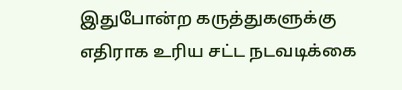இதுபோன்ற கருத்துகளுக்கு எதிராக உரிய சட்ட நடவடிக்கை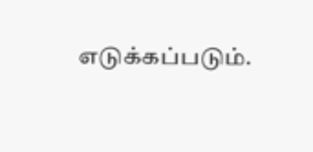எடுக்கப்படும்.